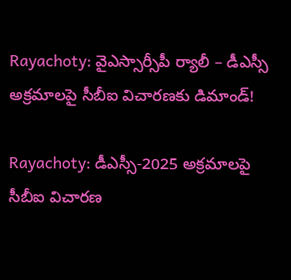Rayachoty: వైఎస్సార్సీపీ ర్యాలీ – డీఎస్సీ అక్రమాలపై సీబీఐ విచారణకు డిమాండ్!

Rayachoty: డీఎస్సీ-2025 అక్రమాలపై సీబీఐ విచారణ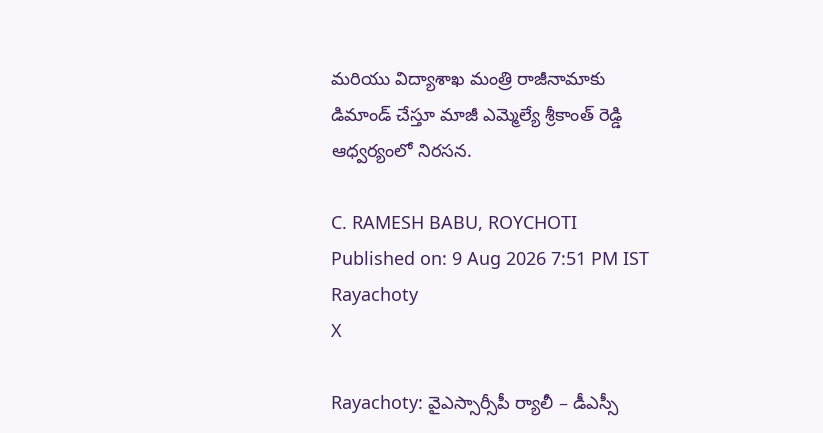మరియు విద్యాశాఖ మంత్రి రాజీనామాకు డిమాండ్ చేస్తూ మాజీ ఎమ్మెల్యే శ్రీకాంత్ రెడ్డి ఆధ్వర్యంలో నిరసన.

C. RAMESH BABU, ROYCHOTI
Published on: 9 Aug 2026 7:51 PM IST
Rayachoty
X

Rayachoty: వైఎస్సార్సీపీ ర్యాలీ – డీఎస్సీ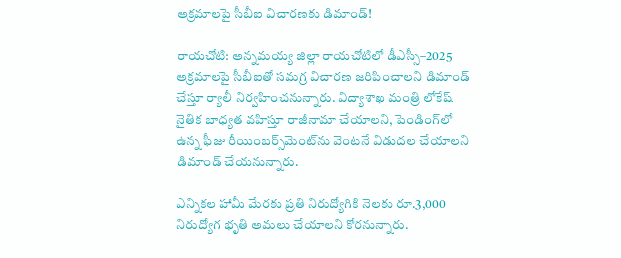అక్రమాలపై సీబీఐ విచారణకు డిమాండ్!

రాయచోటి: అన్నమయ్య జిల్లా రాయచోటిలో డీఎస్సీ–2025 అక్రమాలపై సీబీఐతో సమగ్ర విచారణ జరిపించాలని డిమాండ్ చేస్తూ ర్యాలీ నిర్వహించనున్నారు. విద్యాశాఖ మంత్రి లోకేష్ నైతిక బాధ్యత వహిస్తూ రాజీనామా చేయాలని, పెండింగ్‌లో ఉన్న ఫీజు రీయింబర్స్‌మెంట్‌ను వెంటనే విడుదల చేయాలని డిమాండ్ చేయనున్నారు.

ఎన్నికల హామీ మేరకు ప్రతి నిరుద్యోగికి నెలకు రూ.3,000 నిరుద్యోగ భృతి అమలు చేయాలని కోరనున్నారు.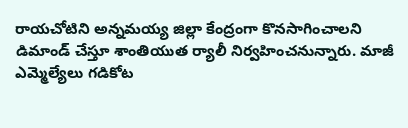రాయచోటిని అన్నమయ్య జిల్లా కేంద్రంగా కొనసాగించాలని డిమాండ్ చేస్తూ శాంతియుత ర్యాలీ నిర్వహించనున్నారు. మాజీ ఎమ్మెల్యేలు గడికోట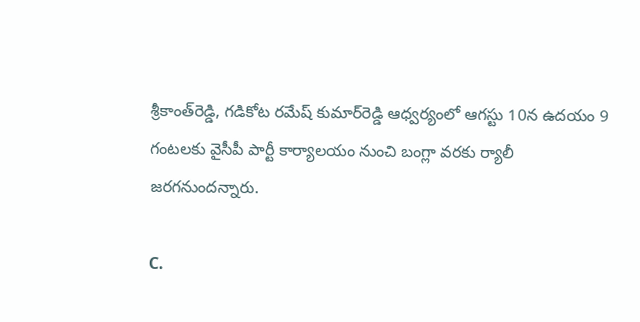శ్రీకాంత్‌రెడ్డి, గడికోట రమేష్‌ కుమార్‌రెడ్డి ఆధ్వర్యంలో ఆగస్టు 10న ఉదయం 9 గంటలకు వైసీపీ పార్టీ కార్యాలయం నుంచి బంగ్లా వరకు ర్యాలీ జరగనుందన్నారు.

C.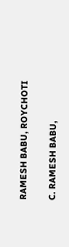RAMESH BABU, ROYCHOTI

C. RAMESH BABU,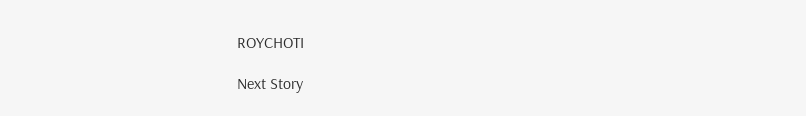ROYCHOTI

Next Story